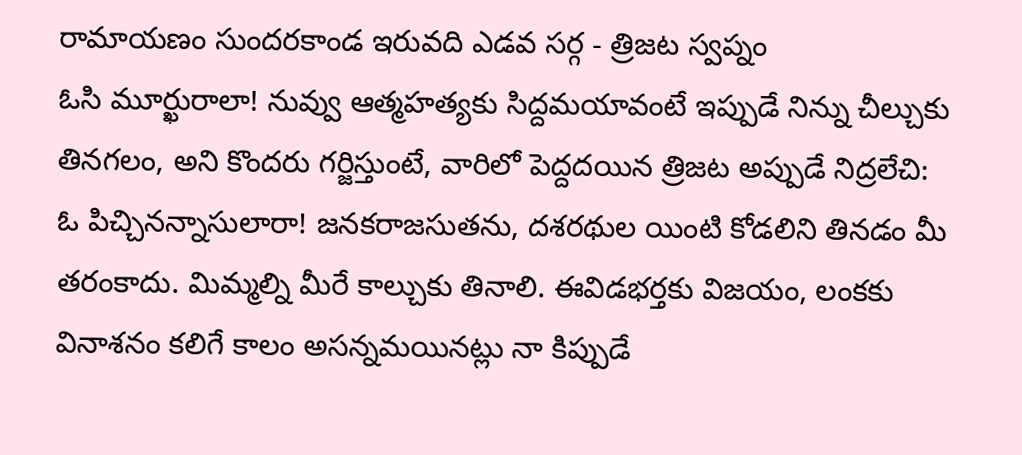రామాయణం సుందరకాండ ఇరువది ఎడవ సర్గ - త్రిజట స్వప్నం
ఓసి మూర్ఖురాలా! నువ్వు ఆత్మహత్యకు సిద్దమయావంటే ఇప్పుడే నిన్ను చీల్చుకు తినగలం, అని కొందరు గర్జిస్తుంటే, వారిలో పెద్దదయిన త్రిజట అప్పుడే నిద్రలేచి:
ఓ పిచ్చినన్నాసులారా! జనకరాజసుతను, దశరథుల యింటి కోడలిని తినడం మీ తరంకాదు. మిమ్మల్ని మీరే కాల్చుకు తినాలి. ఈవిడభర్తకు విజయం, లంకకు వినాశనం కలిగే కాలం అసన్నమయినట్లు నా కిప్పుడే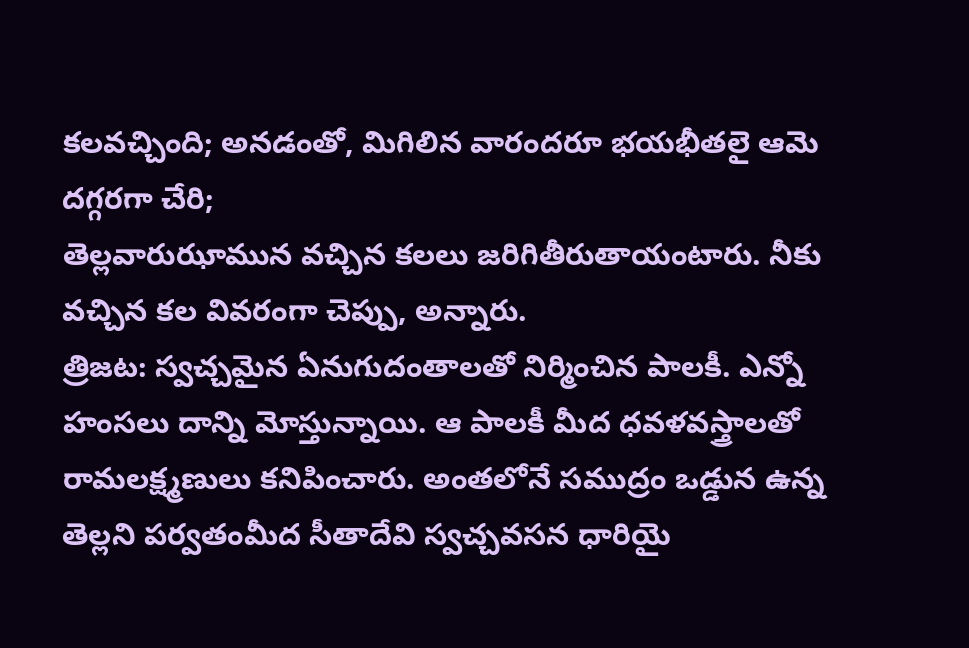కలవచ్చింది; అనడంతో, మిగిలిన వారందరూ భయభీతలై ఆమె దగ్గరగా చేరి;
తెల్లవారుఝామున వచ్చిన కలలు జరిగితీరుతాయంటారు. నీకు వచ్చిన కల వివరంగా చెప్పు, అన్నారు.
త్రిజట: స్వచ్చమైన ఏనుగుదంతాలతో నిర్మించిన పాలకీ. ఎన్నో హంసలు దాన్ని మోస్తున్నాయి. ఆ పాలకీ మీద ధవళవస్త్రాలతో రామలక్ష్మణులు కనిపించారు. అంతలోనే సముద్రం ఒడ్డున ఉన్న
తెల్లని పర్వతంమీద సీతాదేవి స్వచ్చవసన ధారియై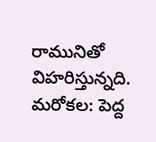రామునితో విహరిస్తున్నది.
మరోకల: పెద్ద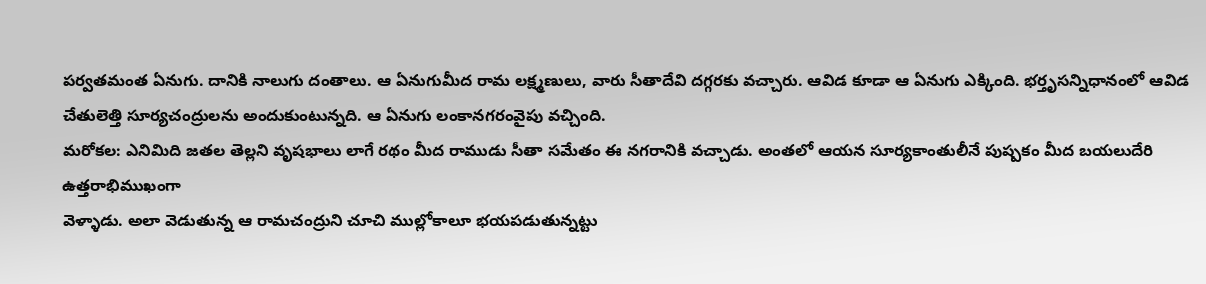పర్వతమంత ఏనుగు. దానికి నాలుగు దంతాలు. ఆ ఏనుగుమీద రామ లక్ష్మణులు, వారు సీతాదేవి దగ్గరకు వచ్చారు. ఆవిడ కూడా ఆ ఏనుగు ఎక్కింది. భర్తృసన్నిధానంలో ఆవిడ
చేతులెత్తి సూర్యచంద్రులను అందుకుంటున్నది. ఆ ఏనుగు లంకానగరంవైపు వచ్చింది.
మరోకల: ఎనిమిది జతల తెల్లని వృషభాలు లాగే రథం మీద రాముడు సీతా సమేతం ఈ నగరానికి వచ్చాడు. అంతలో ఆయన సూర్యకాంతులీనే పుష్పకం మీద బయలుదేరి ఉత్తరాభిముఖంగా
వెళ్ళాడు. అలా వెడుతున్న ఆ రామచంద్రుని చూచి ముల్లోకాలూ భయపడుతున్నట్టు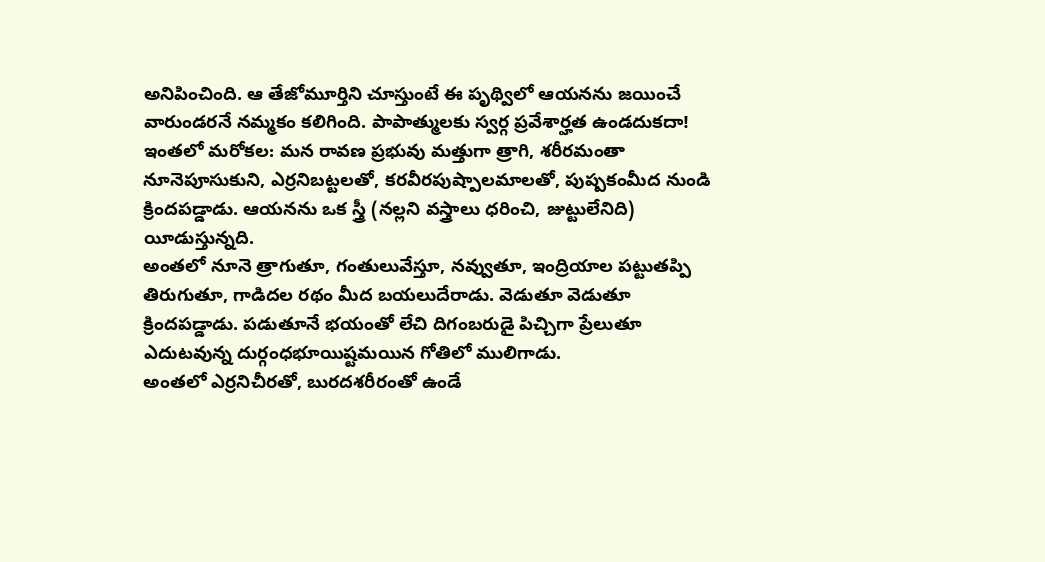అనిపించింది. ఆ తేజోమూర్తిని చూస్తుంటే ఈ పృథ్విలో ఆయనను జయించే వారుండరనే నమ్మకం కలిగింది. పాపాత్ములకు స్వర్గ ప్రవేశార్హత ఉండదుకదా!
ఇంతలో మరోకల: మన రావణ ప్రభువు మత్తుగా త్రాగి, శరీరమంతా నూనెపూసుకుని, ఎర్రనిబట్టలతో, కరవీరపుష్పాలమాలతో, పుష్పకంమీద నుండి క్రిందపడ్డాడు. ఆయనను ఒక స్త్రీ (నల్లని వస్త్రాలు ధరించి, జుట్టులేనిది) యీడుస్తున్నది.
అంతలో నూనె త్రాగుతూ, గంతులువేస్తూ, నవ్వుతూ, ఇంద్రియాల పట్టుతప్పి తిరుగుతూ, గాడిదల రథం మీద బయలుదేరాడు. వెడుతూ వెడుతూ క్రిందపడ్డాడు. పడుతూనే భయంతో లేచి దిగంబరుడై పిచ్చిగా ప్రేలుతూ ఎదుటవున్న దుర్గంధభూయిష్టమయిన గోతిలో ములిగాడు.
అంతలో ఎర్రనిచీరతో, బురదశరీరంతో ఉండే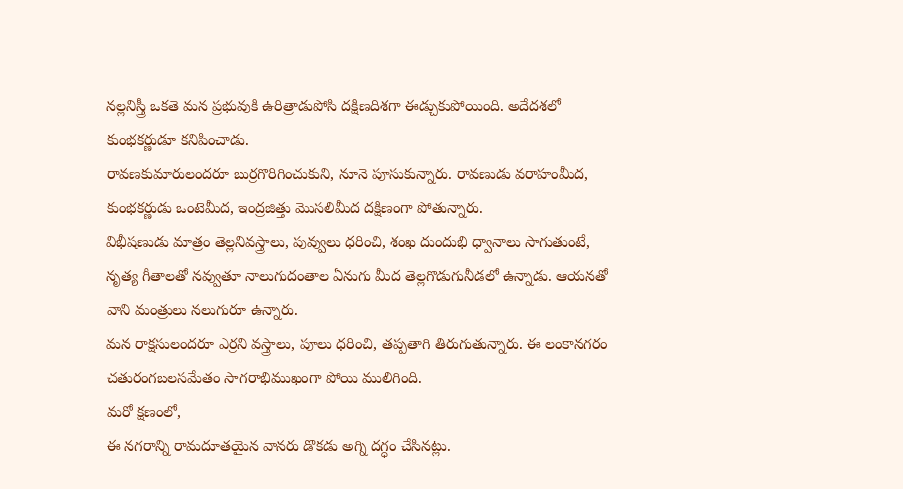నల్లనిస్త్రీ ఒకతె మన ప్రభువుకి ఉరిత్రాడుపోసి దక్షిణదిశగా ఈడ్చుకుపోయింది. అదేదశలో కుంభకర్ణుడూ కనిపించాడు.
రావణకుమారులందరూ బుర్రగొరిగించుకుని, నూనె పూసుకున్నారు. రావణుడు వరాహంమీద, కుంభకర్ణుడు ఒంటెమీద, ఇంద్రజిత్తు మొసలిమీద దక్షిణంగా పోతున్నారు.
విభీషణుడు మాత్రం తెల్లనివస్త్రాలు, పువ్వులు ధరించి, శంఖ దుందుభి ధ్వానాలు సాగుతుంటే, నృత్య గీతాలతో నవ్వుతూ నాలుగుదంతాల ఏనుగు మీద తెల్లగొడుగునీడలో ఉన్నాడు. ఆయనతో వాని మంత్రులు నలుగురూ ఉన్నారు.
మన రాక్షసులందరూ ఎర్రని వస్త్రాలు, పూలు ధరించి, తప్పతాగి తిరుగుతున్నారు. ఈ లంకానగరం చతురంగబలసమేతం సాగరాభిముఖంగా పోయి ములిగింది.
మరో క్షణంలో,
ఈ నగరాన్ని రామదూతయైన వానరు డొకడు అగ్ని దగ్ధం చేసినట్లు.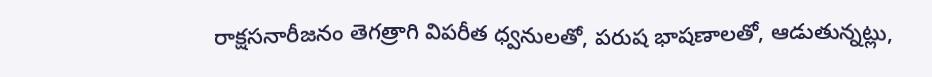రాక్షసనారీజనం తెగత్రాగి విపరీత ధ్వనులతో, పరుష భాషణాలతో, ఆడుతున్నట్లు,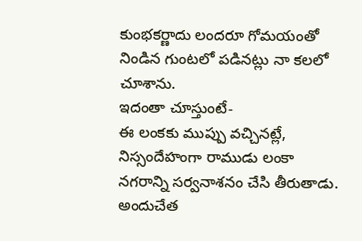కుంభకర్ణాదు లందరూ గోమయంతో నిండిన గుంటలో పడినట్లు నా కలలో చూశాను.
ఇదంతా చూస్తుంటే-
ఈ లంకకు ముప్పు వచ్చినట్లే, నిస్సందేహంగా రాముడు లంకా నగరాన్ని సర్వనాశనం చేసి తీరుతాడు.
అందుచేత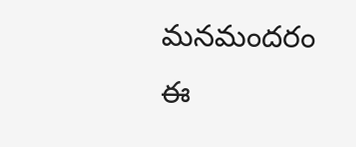మనమందరం ఈ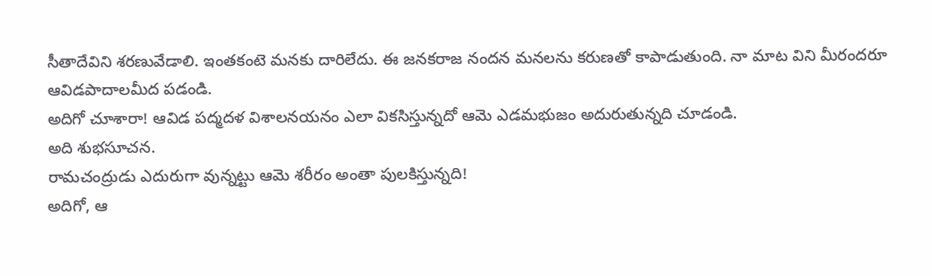సీతాదేవిని శరణువేడాలి. ఇంతకంటె మనకు దారిలేదు. ఈ జనకరాజ నందన మనలను కరుణతో కాపాడుతుంది. నా మాట విని మీరందరూ ఆవిడపాదాలమీద పడండి.
అదిగో చూశారా! ఆవిడ పద్మదళ విశాలనయనం ఎలా వికసిస్తున్నదో ఆమె ఎడమభుజం అదురుతున్నది చూడండి.
అది శుభసూచన.
రామచంద్రుడు ఎదురుగా వున్నట్టు ఆమె శరీరం అంతా పులకిస్తున్నది!
అదిగో, ఆ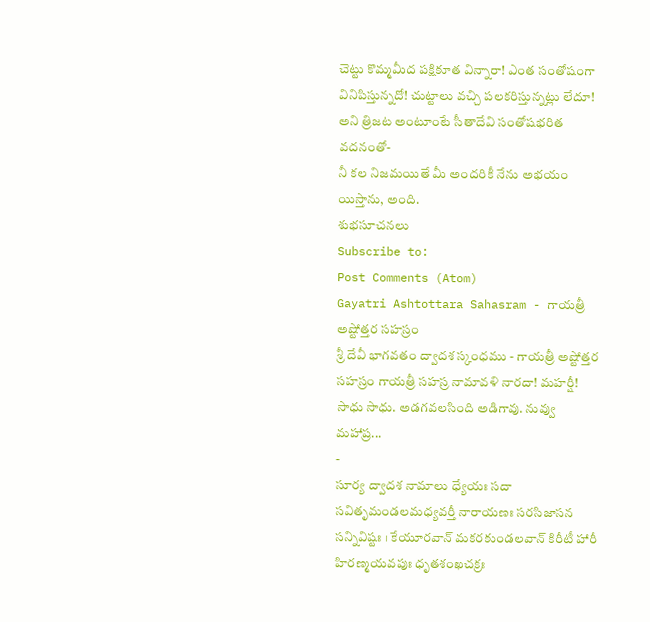చెట్టు కొమ్మమీద పక్షికూత విన్నారా! ఎంత సంతోషంగా వినిపిస్తున్నదో! చుట్టాలు వచ్చి పలకరిస్తున్నట్లు లేదూ! అని త్రిజట అంటూంటే సీతాదేవి సంతోషభరిత వదనంతో-
నీ కల నిజమయితే మీ అందరికీ నేను అభయం యిస్తాను, అంది.
శుభసూచనలు
Subscribe to:
Post Comments (Atom)
Gayatri Ashtottara Sahasram - గాయత్రీ అష్టోత్తర సహస్రం
శ్రీ దేవీ భాగవతం ద్వాదశ స్కంధము - గాయత్రీ అష్టోత్తర సహస్రం గాయత్రీ సహస్ర నామావళి నారదా! మహర్షీ! సాధు సాధు. అడగవలసింది అడిగావు. నువ్వు మహాప్ర...
-
సూర్య ద్వాదశ నామాలు ధ్యేయః సదా సవితృమండలమధ్యవర్తీ నారాయణః సరసిజాసన సన్నివిష్టః । కేయూరవాన్ మకరకుండలవాన్ కిరీటీ హారీ హిరణ్మయవపుః ధృతశంఖచక్రః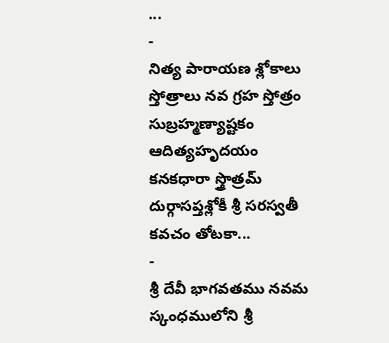...
-
నిత్య పారాయణ శ్లోకాలు స్తోత్రాలు నవ గ్రహ స్తోత్రం సుబ్రహ్మణ్యాష్టకం ఆదిత్యహృదయం కనకధారా స్త్రొత్రమ్ దుర్గాసప్తశ్లోకీ శ్రీ సరస్వతీ కవచం తోటకా...
-
శ్రీ దేవీ భాగవతము నవమ స్కంధములోని శ్రీ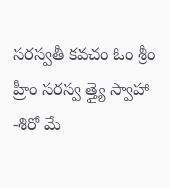సరస్వతీ కవచం ఓం శ్రీం హ్రీం సరస్వ త్త్యై స్వాహా -శిరో మే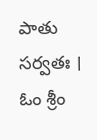పాతు సర్వతః । ఓం శ్రీం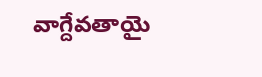వాగ్దేవతాయై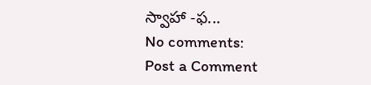స్వాహా -ఫ...
No comments:
Post a Comment